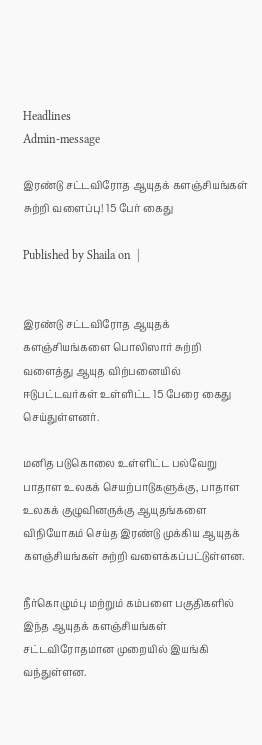Headlines
Admin-message

இரண்டு சட்டவிரோத ஆயுதக் களஞ்சியங்கள் சுற்றி வளைப்பு! 15 பேர் கைது

Published by Shaila on  |


இரண்டு சட்டவிரோத ஆயுதக் களஞ்சியங்களை பொலிஸார் சுற்றி வளைத்து ஆயுத விற்பனையில் ஈடுபட்டவர்கள் உள்ளிட்ட 15 பேரை கைது செய்துள்ளனர்.

மனித படுகொலை உள்ளிட்ட பல்வேறு பாதாள உலகக் செயற்பாடுகளுக்கு, பாதாள உலகக் குழுவினருக்கு ஆயுதங்களை விநியோகம் செய்த இரண்டு முக்கிய ஆயுதக் களஞ்சியங்கள் சுற்றி வளைக்கப்பட்டுள்ளன.

நீர்கொழும்பு மற்றும் கம்பளை பகுதிகளில் இந்த ஆயுதக் களஞ்சியங்கள் சட்டவிரோதமான முறையில் இயங்கி வந்துள்ளன.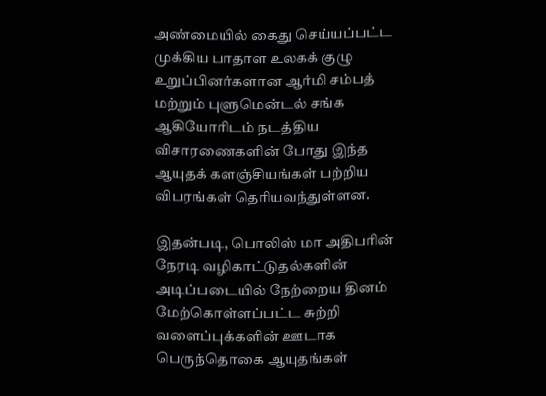அண்மையில் கைது செய்யப்பட்ட முக்கிய பாதாள உலகக் குழு உறுப்பினர்களான ஆர்மி சம்பத் மற்றும் புளுமென்டல் சங்க ஆகியோரிடம் நடத்திய விசாரணைகளின் போது இந்த ஆயுதக் களஞ்சியங்கள் பற்றிய விபரங்கள் தெரியவந்துள்ளன.

இதன்படி, பொலிஸ் மா அதிபரின் நேரடி வழிகாட்டுதல்களின் அடிப்படையில் நேற்றைய தினம் மேற்கொள்ளப்பட்ட சுற்றி வளைப்புக்களின் ஊடாக பெருந்தொகை ஆயுதங்கள்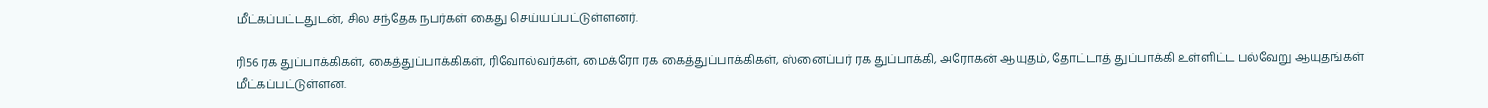மீட்கப்பட்டதுடன், சில சந்தேக நபர்கள் கைது செய்யப்பட்டுள்ளனர்.

ரி56 ரக துப்பாக்கிகள், கைத்துப்பாக்கிகள், ரிவோல்வர்கள், மைக்ரோ ரக கைத்துப்பாக்கிகள், ஸ்னைப்பர் ரக துப்பாக்கி, அரோகன் ஆயுதம், தோட்டாத் துப்பாக்கி உள்ளிட்ட பல்வேறு ஆயுதங்கள் மீட்கப்பட்டுள்ளன.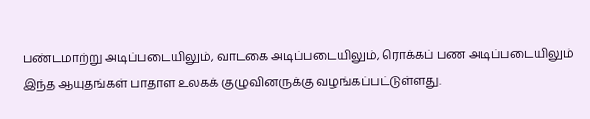பண்டமாற்று அடிப்படையிலும், வாடகை அடிப்படையிலும், ரொக்கப் பண அடிப்படையிலும் இந்த ஆயுதங்கள் பாதாள உலகக் குழுவினருக்கு வழங்கப்பட்டுள்ளது.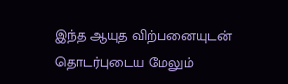இந்த ஆயுத விற்பனையுடன் தொடர்புடைய மேலும்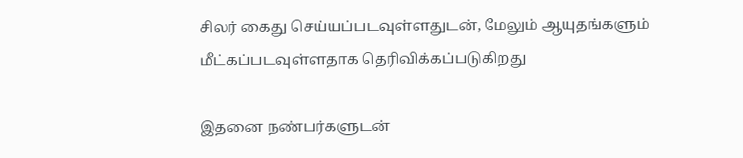சிலர் கைது செய்யப்படவுள்ளதுடன், மேலும் ஆயுதங்களும் மீட்கப்படவுள்ளதாக தெரிவிக்கப்படுகிறது

இதனை நண்பர்களுடன்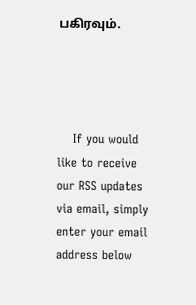பகிரவும்.




    If you would like to receive our RSS updates via email, simply enter your email address below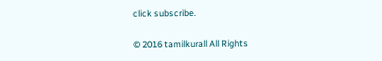click subscribe.

© 2016 tamilkurall All Rights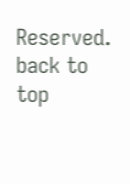Reserved.
back to top